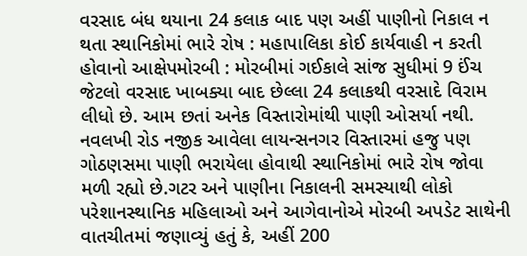વરસાદ બંધ થયાના 24 કલાક બાદ પણ અહીં પાણીનો નિકાલ ન થતા સ્થાનિકોમાં ભારે રોષ : મહાપાલિકા કોઈ કાર્યવાહી ન કરતી હોવાનો આક્ષેપમોરબી : મોરબીમાં ગઈકાલે સાંજ સુધીમાં 9 ઈંચ જેટલો વરસાદ ખાબક્યા બાદ છેલ્લા 24 કલાકથી વરસાદે વિરામ લીધો છે. આમ છતાં અનેક વિસ્તારોમાંથી પાણી ઓસર્યા નથી. નવલખી રોડ નજીક આવેલા લાયન્સનગર વિસ્તારમાં હજુ પણ ગોઠણસમા પાણી ભરાયેલા હોવાથી સ્થાનિકોમાં ભારે રોષ જોવા મળી રહ્યો છે.ગટર અને પાણીના નિકાલની સમસ્યાથી લોકો પરેશાનસ્થાનિક મહિલાઓ અને આગેવાનોએ મોરબી અપડેટ સાથેની વાતચીતમાં જણાવ્યું હતું કે, અહીં 200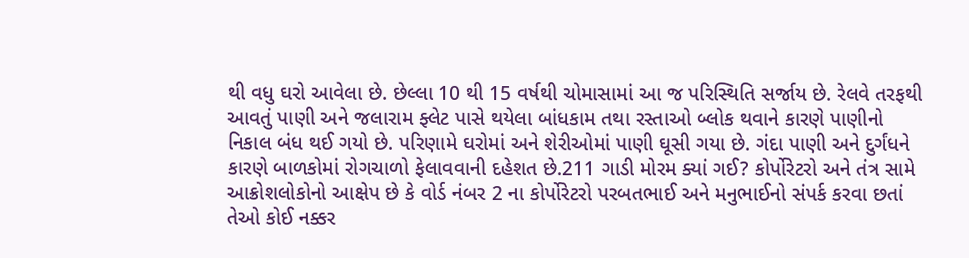થી વધુ ઘરો આવેલા છે. છેલ્લા 10 થી 15 વર્ષથી ચોમાસામાં આ જ પરિસ્થિતિ સર્જાય છે. રેલવે તરફથી આવતું પાણી અને જલારામ ફ્લેટ પાસે થયેલા બાંધકામ તથા રસ્તાઓ બ્લોક થવાને કારણે પાણીનો નિકાલ બંધ થઈ ગયો છે. પરિણામે ઘરોમાં અને શેરીઓમાં પાણી ઘૂસી ગયા છે. ગંદા પાણી અને દુર્ગંધને કારણે બાળકોમાં રોગચાળો ફેલાવવાની દહેશત છે.211 ગાડી મોરમ ક્યાં ગઈ? કોર્પોરેટરો અને તંત્ર સામે આક્રોશલોકોનો આક્ષેપ છે કે વોર્ડ નંબર 2 ના કોર્પોરેટરો પરબતભાઈ અને મનુભાઈનો સંપર્ક કરવા છતાં તેઓ કોઈ નક્કર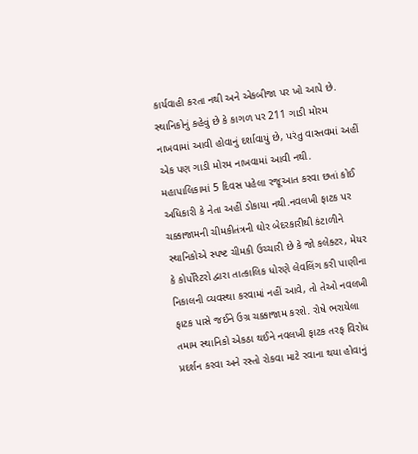કાર્યવાહી કરતા નથી અને એકબીજા પર ખો આપે છે. સ્થાનિકોનું કહેવું છે કે કાગળ પર 211 ગાડી મોરમ નાખવામાં આવી હોવાનું દર્શાવાયું છે, પરંતુ વાસ્તવમાં અહીં એક પણ ગાડી મોરમ નાખવામાં આવી નથી. મહાપાલિકામાં 5 દિવસ પહેલા રજૂઆત કરવા છતાં કોઈ અધિકારી કે નેતા અહીં ડોકાયા નથી.નવલખી ફાટક પર ચક્કાજામની ચીમકીતંત્રની ઘોર બેદરકારીથી કંટાળીને સ્થાનિકોએ સ્પષ્ટ ચીમકી ઉચ્ચારી છે કે જો કલેક્ટર, મેયર કે કોર્પોરેટરો દ્વારા તાત્કાલિક ધોરણે લેવલિંગ કરી પાણીના નિકાલની વ્યવસ્થા કરવામાં નહીં આવે, તો તેઓ નવલખી ફાટક પાસે જઈને ઉગ્ર ચક્કાજામ કરશે. રોષે ભરાયેલા તમામ સ્થાનિકો એકઠા થઈને નવલખી ફાટક તરફ વિરોધ પ્રદર્શન કરવા અને રસ્તો રોકવા માટે રવાના થયા હોવાનું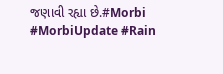જણાવી રહ્યા છે.#Morbi #MorbiUpdate #Rain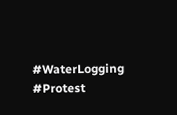#WaterLogging #Protest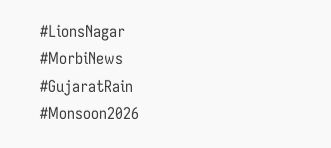#LionsNagar #MorbiNews #GujaratRain #Monsoon2026